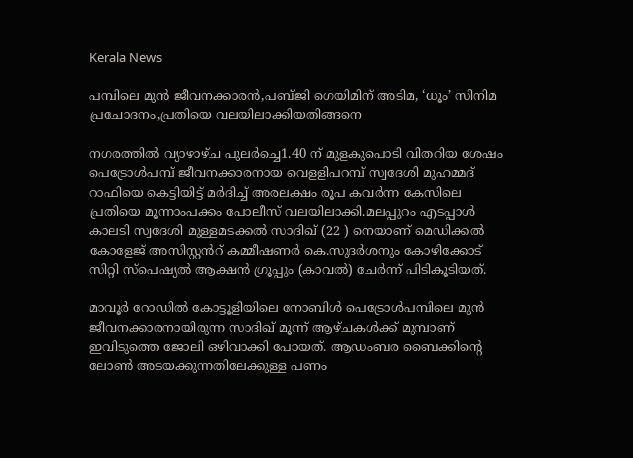Kerala News

പമ്പിലെ മുൻ ജീവനക്കാരൻ,പബ്ജി ഗെയിമിന് അടിമ, ‘ധൂം’ സിനിമ പ്രചോദനം,പ്രതിയെ വലയിലാക്കിയതിങ്ങനെ

നഗരത്തിൽ വ്യാഴാഴ്ച പുലർച്ചെ1.40 ന് മുളകുപൊടി വിതറിയ ശേഷം പെട്രോൾപമ്പ് ജീവനക്കാരനായ വെളളിപറമ്പ് സ്വദേശി മുഹമ്മദ് റാഫിയെ കെട്ടിയിട്ട് മർദിച്ച് അരലക്ഷം രൂപ കവർന്ന കേസിലെ പ്രതിയെ മൂന്നാംപക്കം പോലീസ് വലയിലാക്കി.മലപ്പുറം എടപ്പാൾ കാലടി സ്വദേശി മുള്ളമടക്കൽ സാദിഖ് (22 ) നെയാണ് മെഡിക്കൽ കോളേജ് അസിസ്റ്റൻറ് കമ്മീഷണർ കെ.സുദർശനും കോഴിക്കോട് സിറ്റി സ്പെഷ്യൽ ആക്ഷൻ ഗ്രൂപ്പും (കാവൽ) ചേർന്ന് പിടികൂടിയത്.

മാവൂർ റോഡിൽ കോട്ടൂളിയിലെ നോബിൾ പെട്രോൾപമ്പിലെ മുൻ ജീവനക്കാരനായിരുന്ന സാദിഖ് മൂന്ന് ആഴ്ചകൾക്ക് മുമ്പാണ് ഇവിടുത്തെ ജോലി ഒഴിവാക്കി പോയത്. ആഡംബര ബൈക്കിൻ്റെ ലോൺ അടയക്കുന്നതിലേക്കുള്ള പണം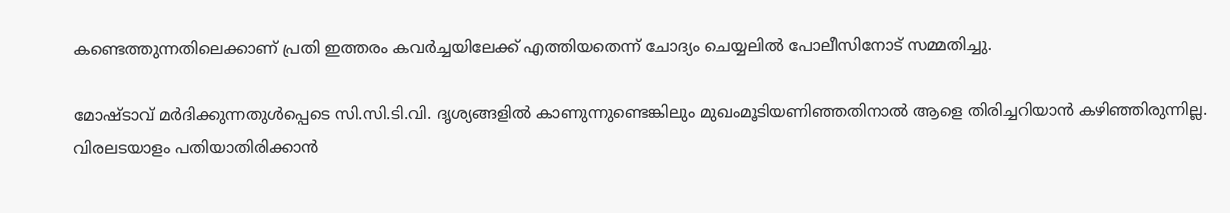കണ്ടെത്തുന്നതിലെക്കാണ് പ്രതി ഇത്തരം കവർച്ചയിലേക്ക് എത്തിയതെന്ന് ചോദ്യം ചെയ്യലിൽ പോലീസിനോട് സമ്മതിച്ചു.

മോഷ്ടാവ് മർദിക്കുന്നതുൾപ്പെടെ സി.സി.ടി.വി. ദൃശ്യങ്ങളിൽ കാണുന്നുണ്ടെങ്കിലും മുഖംമൂടിയണിഞ്ഞതിനാൽ ആളെ തിരിച്ചറിയാൻ കഴിഞ്ഞിരുന്നില്ല. വിരലടയാളം പതിയാതിരിക്കാൻ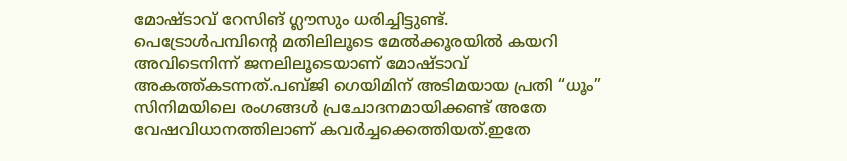മോഷ്ടാവ് റേസിങ് ഗ്ലൗസും ധരിച്ചിട്ടുണ്ട്.
പെട്രോൾപമ്പിന്റെ മതിലിലൂടെ മേൽക്കൂരയിൽ കയറി അവിടെനിന്ന് ജനലിലൂടെയാണ് മോഷ്ടാവ് അകത്ത്കടന്നത്.പബ്ജി ഗെയിമിന് അടിമയായ പ്രതി “ധൂം” സിനിമയിലെ രംഗങ്ങൾ പ്രചോദനമായിക്കണ്ട് അതേ വേഷവിധാനത്തിലാണ് കവർച്ചക്കെത്തിയത്.ഇതേ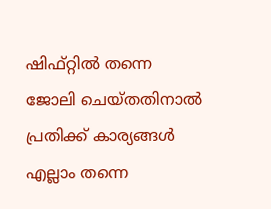ഷിഫ്റ്റിൽ തന്നെ ജോലി ചെയ്തതിനാൽ പ്രതിക്ക് കാര്യങ്ങൾ എല്ലാം തന്നെ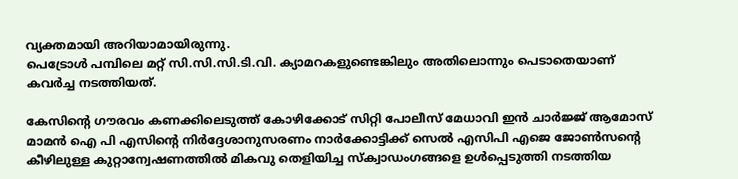വ്യക്തമായി അറിയാമായിരുന്നു.
പെട്രോൾ പമ്പിലെ മറ്റ് സി.സി.സി.ടി.വി. ക്യാമറകളുണ്ടെങ്കിലും അതിലൊന്നും പെടാതെയാണ് കവർച്ച നടത്തിയത്.

കേസിൻ്റെ ഗൗരവം കണക്കിലെടുത്ത് കോഴിക്കോട് സിറ്റി പോലീസ് മേധാവി ഇൻ ചാർജ്ജ് ആമോസ് മാമൻ ഐ പി എസിൻ്റെ നിർദ്ദേശാനുസരണം നാർക്കോട്ടിക്ക് സെൽ എസിപി എജെ ജോൺസൻ്റെ കീഴിലുള്ള കുറ്റാന്വേഷണത്തിൽ മികവു തെളിയിച്ച സ്ക്വാഡംഗങ്ങളെ ഉൾപ്പെടുത്തി നടത്തിയ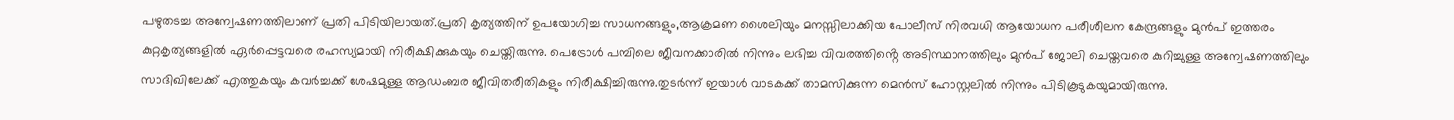പഴുതടച്ച അന്വേഷണത്തിലാണ് പ്രതി പിടിയിലായത്.പ്രതി കൃത്യത്തിന് ഉപയോഗിച്ച സാധനങ്ങളും,ആക്രമണ ശൈലിയും മനസ്സിലാക്കിയ പോലീസ് നിരവധി ആയോധന പരീശീലന കേന്ദ്രങ്ങളും മുൻപ് ഇത്തരം കുറ്റകൃത്യങ്ങളിൽ ഏർപ്പെട്ടവരെ രഹസ്യമായി നിരീക്ഷിക്കുകയും ചെയ്തിരുന്നു. പെട്രോൾ പമ്പിലെ ജീവനക്കാരിൽ നിന്നും ലഭിച്ച വിവരത്തിൻ്റെ അടിസ്ഥാനത്തിലും മുൻപ് ജോലി ചെയ്തവരെ കുറിച്ചുള്ള അന്വേഷണത്തിലും സാദിഖിലേക്ക് എത്തുകയും കവർച്ചക്ക് ശേഷമുള്ള ആഡംബര ജീവിതരീതികളും നിരീക്ഷിച്ചിരുന്നു.തുടർന്ന് ഇയാൾ വാടകക്ക് താമസിക്കുന്ന മെൻസ് ഹോസ്റ്റലിൽ നിന്നും പിടികൂടുകയുമായിരുന്നു.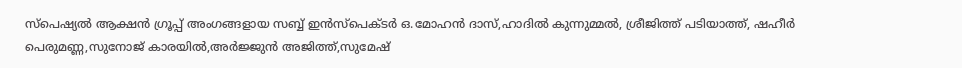സ്പെഷ്യൽ ആക്ഷൻ ഗ്രൂപ്പ് അംഗങ്ങളായ സബ്ബ് ഇൻസ്പെക്ടർ ഒ.മോഹൻ ദാസ്,ഹാദിൽ കുന്നുമ്മൽ, ശ്രീജിത്ത് പടിയാത്ത്, ഷഹീർ പെരുമണ്ണ,സുനോജ് കാരയിൽ,അർജ്ജുൻ അജിത്ത്,സുമേഷ്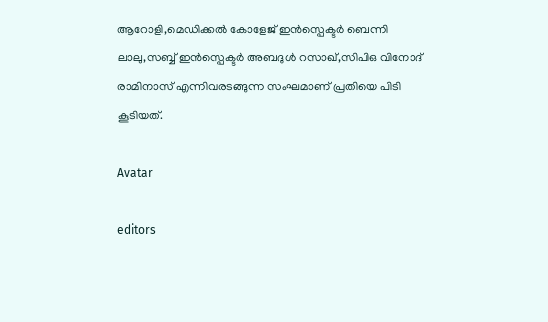ആറോളി,മെഡിക്കൽ കോളേജ് ഇൻസ്പെക്ടർ ബെന്നി ലാലു,സബ്ബ് ഇൻസ്പെക്ടർ അബദുൾ റസാഖ്,സിപിഒ വിനോദ് രാമിനാസ് എന്നിവരടങ്ങുന്ന സംഘമാണ് പ്രതിയെ പിടി കൂടിയത്.

Avatar

editors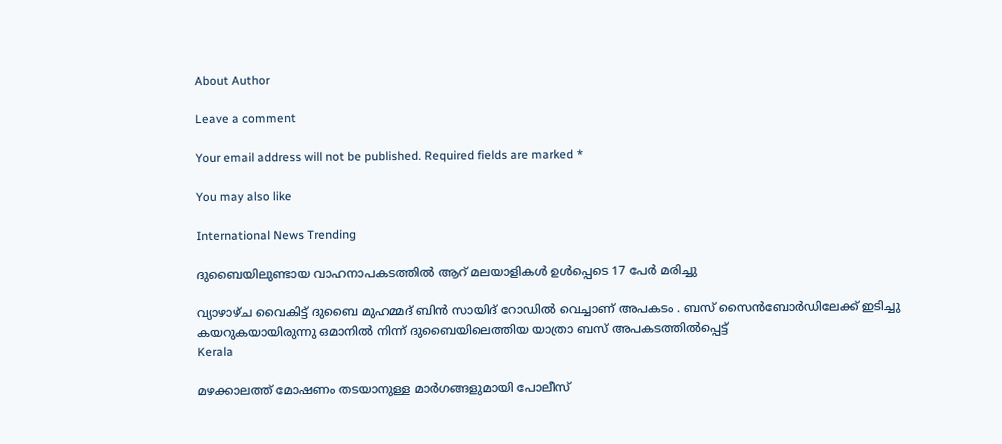About Author

Leave a comment

Your email address will not be published. Required fields are marked *

You may also like

International News Trending

ദുബൈയിലുണ്ടായ വാഹനാപകടത്തില്‍ ആറ് മലയാളികള്‍ ഉള്‍പ്പെടെ 17 പേര്‍ മരിച്ചു

വ്യാഴാഴ്ച വൈകിട്ട് ദുബൈ മുഹമ്മദ് ബിൻ സായിദ് റോഡിൽ വെച്ചാണ് അപകടം . ബസ് സൈൻബോർഡിലേക്ക് ഇടിച്ചു കയറുകയായിരുന്നു ഒമാനിൽ നിന്ന് ദുബൈയിലെത്തിയ യാത്രാ ബസ് അപകടത്തിൽപ്പെട്ട്
Kerala

മഴക്കാലത്ത് മോഷണം തടയാനുള്ള മാര്‍ഗങ്ങളുമായി പോലീസ്‌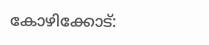കോഴിക്കോട്: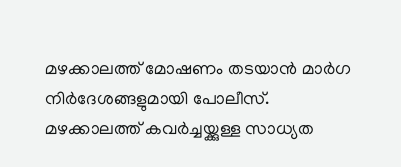മഴക്കാലത്ത് മോഷണം തടയാന്‍ മാര്‍ഗ നിര്‍ദേശങ്ങളുമായി പോലീസ്. മഴക്കാലത്ത് കവര്‍ച്ചയ്ക്കുള്ള സാധ്യത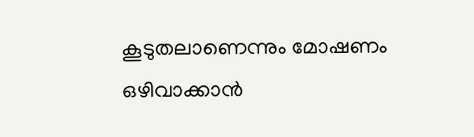കൂടുതലാണെന്നും മോഷണം ഒഴിവാക്കാന്‍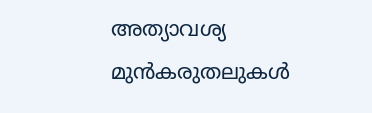അത്യാവശ്യ മുന്‍കരുതലുകള്‍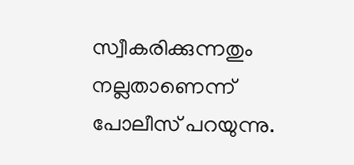സ്വീകരിക്കുന്നതും നല്ലതാണെന്ന് പോലീസ് പറയുന്നു.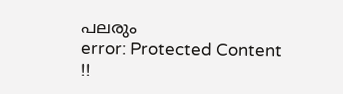പലരും
error: Protected Content !!